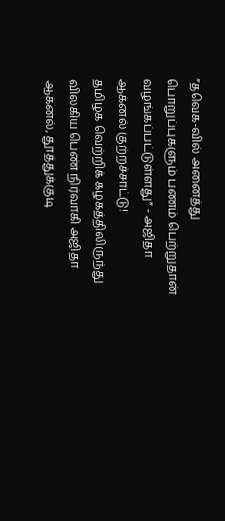”தவெக-வில் அனைத்து பொறுப்புகளும் பணம் பெற்றுதான் வழங்கப்பட்டுள்ளது” - அஜிதா ஆக்னல் குற்றச்சாட்டு!
தமிழக வெற்றிக் கழகத்திலிருந்து விலகிய பெண் நிர்வாகி அஜிதா ஆக்னல், தூத்துக்குடி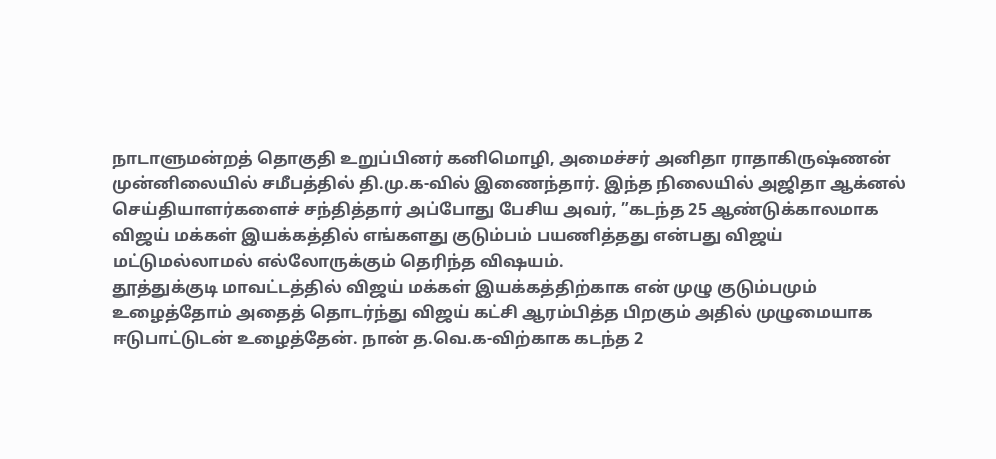நாடாளுமன்றத் தொகுதி உறுப்பினர் கனிமொழி, அமைச்சர் அனிதா ராதாகிருஷ்ணன் முன்னிலையில் சமீபத்தில் தி.மு.க-வில் இணைந்தார். இந்த நிலையில் அஜிதா ஆக்னல் செய்தியாளர்களைச் சந்தித்தார் அப்போது பேசிய அவர், ”கடந்த 25 ஆண்டுக்காலமாக விஜய் மக்கள் இயக்கத்தில் எங்களது குடும்பம் பயணித்தது என்பது விஜய் மட்டுமல்லாமல் எல்லோருக்கும் தெரிந்த விஷயம்.
தூத்துக்குடி மாவட்டத்தில் விஜய் மக்கள் இயக்கத்திற்காக என் முழு குடும்பமும் உழைத்தோம் அதைத் தொடர்ந்து விஜய் கட்சி ஆரம்பித்த பிறகும் அதில் முழுமையாக ஈடுபாட்டுடன் உழைத்தேன். நான் த.வெ.க-விற்காக கடந்த 2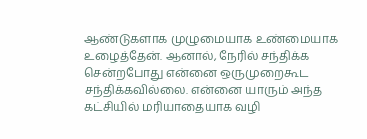ஆண்டுகளாக முழுமையாக உண்மையாக உழைத்தேன். ஆனால், நேரில் சந்திக்க சென்றபோது என்னை ஒருமுறைகூட சந்திக்கவில்லை. என்னை யாரும் அந்த கட்சியில் மரியாதையாக வழி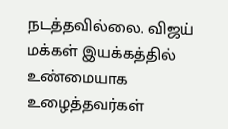நடத்தவில்லை. விஜய் மக்கள் இயக்கத்தில் உண்மையாக உழைத்தவர்கள்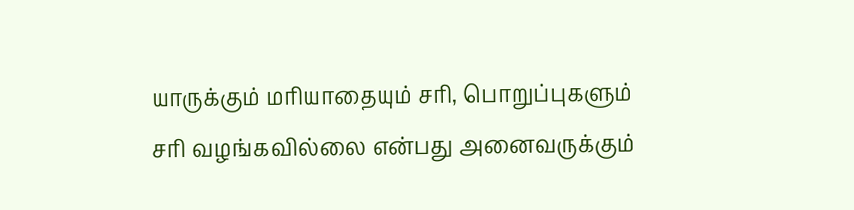யாருக்கும் மரியாதையும் சரி, பொறுப்புகளும் சரி வழங்கவில்லை என்பது அனைவருக்கும்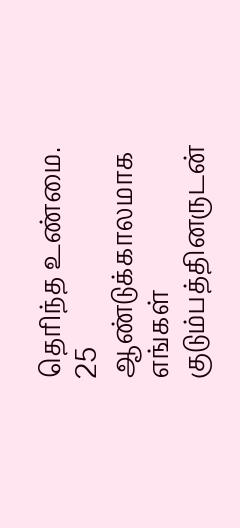தெரிந்த உண்மை.
25 ஆண்டுக்காலமாக எங்கள் குடும்பத்தினருடன்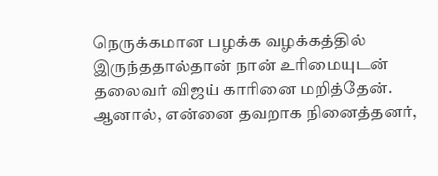நெருக்கமான பழக்க வழக்கத்தில் இருந்ததால்தான் நான் உரிமையுடன் தலைவர் விஜய் காரினை மறித்தேன். ஆனால், என்னை தவறாக நினைத்தனர்,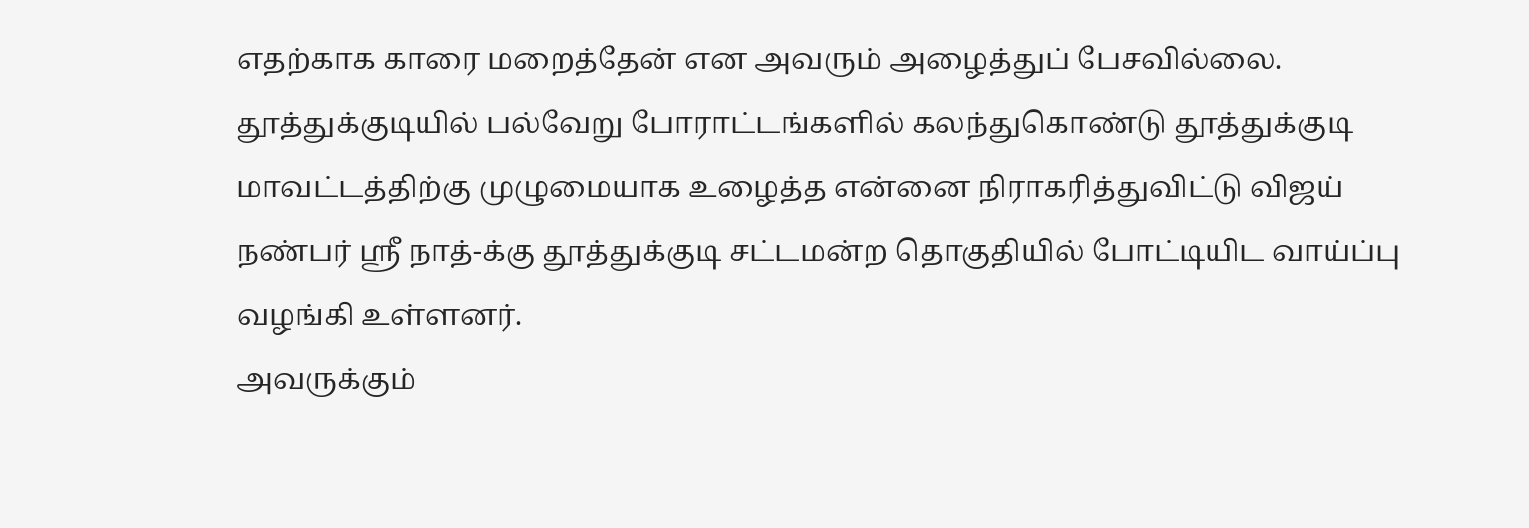எதற்காக காரை மறைத்தேன் என அவரும் அழைத்துப் பேசவில்லை. தூத்துக்குடியில் பல்வேறு போராட்டங்களில் கலந்துகொண்டு தூத்துக்குடி மாவட்டத்திற்கு முழுமையாக உழைத்த என்னை நிராகரித்துவிட்டு விஜய் நண்பர் ஸ்ரீ நாத்-க்கு தூத்துக்குடி சட்டமன்ற தொகுதியில் போட்டியிட வாய்ப்பு வழங்கி உள்ளனர்.
அவருக்கும்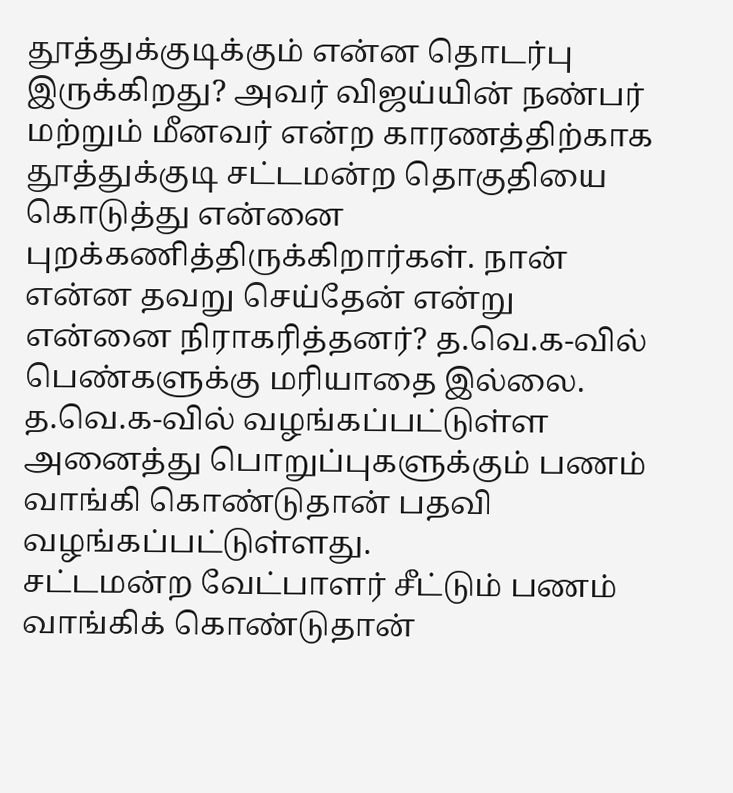தூத்துக்குடிக்கும் என்ன தொடர்பு இருக்கிறது? அவர் விஜய்யின் நண்பர் மற்றும் மீனவர் என்ற காரணத்திற்காக தூத்துக்குடி சட்டமன்ற தொகுதியை கொடுத்து என்னை புறக்கணித்திருக்கிறார்கள். நான் என்ன தவறு செய்தேன் என்று என்னை நிராகரித்தனர்? த.வெ.க-வில் பெண்களுக்கு மரியாதை இல்லை. த.வெ.க-வில் வழங்கப்பட்டுள்ள அனைத்து பொறுப்புகளுக்கும் பணம் வாங்கி கொண்டுதான் பதவி வழங்கப்பட்டுள்ளது.
சட்டமன்ற வேட்பாளர் சீட்டும் பணம் வாங்கிக் கொண்டுதான்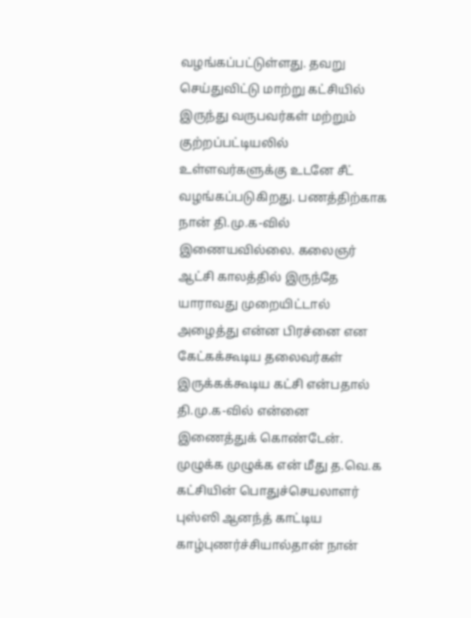வழங்கப்பட்டுள்ளது. தவறு செய்துவிட்டு மாற்று கட்சியில் இருந்து வருபவர்கள் மற்றும் குற்றப்பட்டியலில் உள்ளவர்களுக்கு உடனே சீட் வழங்கப்படுகிறது. பணத்திற்காக நான் தி.மு.க-வில் இணையவில்லை. கலைஞர் ஆட்சி காலத்தில் இருந்தே யாராவது முறையிட்டால் அழைத்து என்ன பிரச்னை என கேட்கக்கூடிய தலைவர்கள் இருக்கக்கூடிய கட்சி என்பதால் தி.மு.க-வில் என்னை இணைத்துக் கொண்டேன்.
முழுக்க முழுக்க என் மீது த.வெ.க கட்சியின் பொதுச்செயலாளர் புஸ்ஸி ஆனந்த் காட்டிய காழ்புணர்ச்சியால்தான் நான்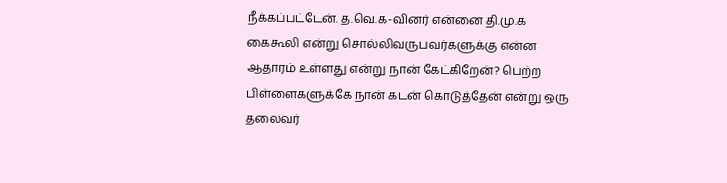நீக்கப்பட்டேன். த.வெ.க-வினர் என்னை தி.மு.க கைகூலி என்று சொல்லிவருபவர்களுக்கு என்ன ஆதாரம் உள்ளது என்று நான் கேட்கிறேன்? பெற்ற பிள்ளைகளுக்கே நான் கடன் கொடுத்தேன் என்று ஒரு தலைவர்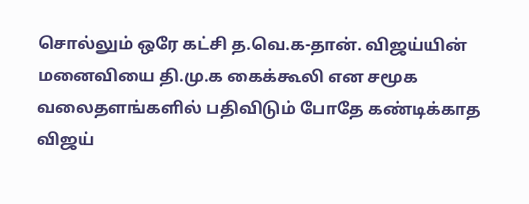சொல்லும் ஒரே கட்சி த.வெ.க-தான். விஜய்யின் மனைவியை தி.மு.க கைக்கூலி என சமூக வலைதளங்களில் பதிவிடும் போதே கண்டிக்காத விஜய்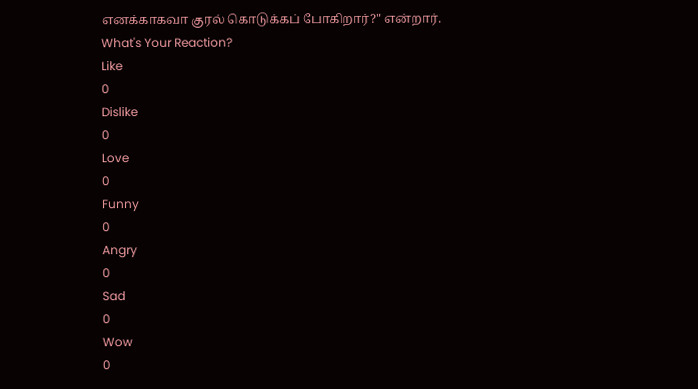எனக்காகவா குரல் கொடுக்கப் போகிறார்?" என்றார்.
What's Your Reaction?
Like
0
Dislike
0
Love
0
Funny
0
Angry
0
Sad
0
Wow
0